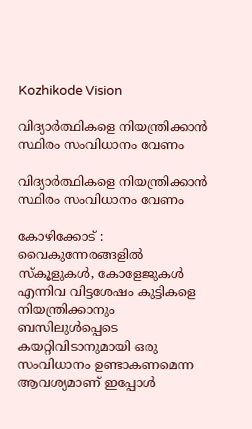Kozhikode Vision

വിദ്യാര്‍ത്ഥികളെ നിയന്ത്രിക്കാന്‍ സ്ഥിരം സംവിധാനം വേണം

വിദ്യാര്‍ത്ഥികളെ നിയന്ത്രിക്കാന്‍ സ്ഥിരം സംവിധാനം വേണം

കോഴിക്കോട് : വൈകുന്നേരങ്ങളില്‍ സ്‌കൂളുകള്‍, കോളേജുകള്‍ എന്നിവ വിട്ടശേഷം കുട്ടികളെ നിയന്ത്രിക്കാനും ബസിലുള്‍പ്പെടെ കയറ്റിവിടാനുമായി ഒരു സംവിധാനം ഉണ്ടാകണമെന്ന ആവശ്യമാണ് ഇപ്പോള്‍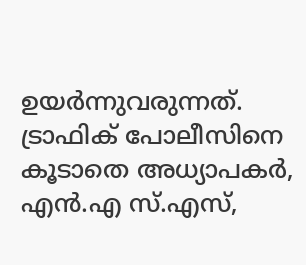ഉയര്‍ന്നുവരുന്നത്. ട്രാഫിക് പോലീസിനെ കൂടാതെ അധ്യാപകര്‍, എന്‍.എ സ്.എസ്,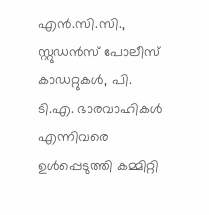എന്‍.സി.സി., സ്റ്റുഡന്‍സ് പോലീസ് കാഡറ്റുകള്‍, പി. ടി.എ. ഭാരവാഹികള്‍ എന്നിവരെ ഉള്‍പ്പെടുത്തി കമ്മിറ്റി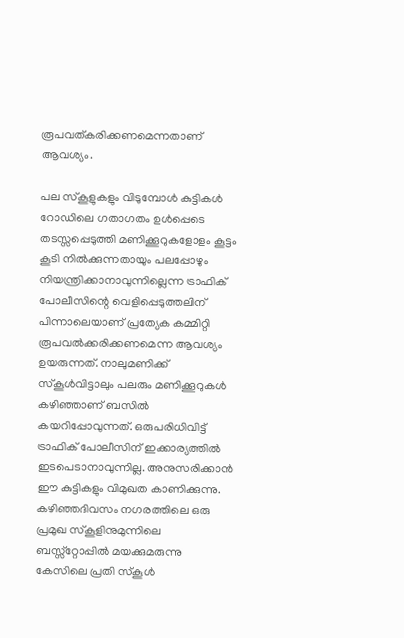രൂപവത്കരിക്കണമെന്നതാണ് ആവശ്യം.

പല സ്‌കൂളുകളും വിടുമ്പോള്‍ കുട്ടികള്‍ റോഡിലെ ഗതാഗതം ഉള്‍പ്പെടെ തടസ്സപ്പെടുത്തി മണിക്കൂറുകളോളം കൂട്ടം കൂടി നില്‍ക്കുന്നതായും പലപ്പോഴും നിയന്ത്രിക്കാനാവുന്നില്ലെന്ന ട്രാഫിക് പോലീസിന്റെ വെളിപ്പെടുത്തലിന് പിന്നാലെയാണ് പ്രത്യേക കമ്മിറ്റി രൂപവല്‍ക്കരിക്കണമെന്ന ആവശ്യം ഉയരുന്നത്. നാലുമണിക്ക് സ്‌കൂള്‍വിട്ടാലും പലരും മണിക്കൂറുകള്‍ കഴിഞ്ഞാണ് ബസില്‍ കയറിപ്പോവുന്നത്. ഒരുപരിധിവിട്ട് ട്രാഫിക് പോലീസിന് ഇക്കാര്യത്തില്‍ ഇടപെടാനാവുന്നില്ല. അനുസരിക്കാന്‍ ഈ കുട്ടികളും വിമുഖത കാണിക്കുന്നു. കഴിഞ്ഞദിവസം നഗരത്തിലെ ഒരു പ്രമുഖ സ്‌കൂളിനുമുന്നിലെ ബസ്സ്‌റ്റോപ്പില്‍ മയക്കുമരുന്നു കേസിലെ പ്രതി സ്‌കൂള്‍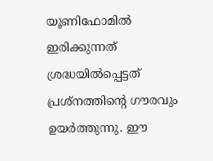യൂണിഫോമില്‍ ഇരിക്കുന്നത് ശ്രദ്ധയില്‍പ്പെട്ടത് പ്രശ്‌നത്തിന്റെ ഗൗരവും ഉയര്‍ത്തുന്നു. ഈ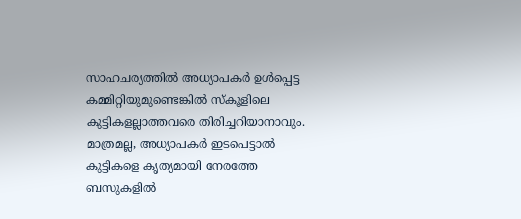സാഹചര്യത്തില്‍ അധ്യാപകര്‍ ഉള്‍പ്പെട്ട കമ്മിറ്റിയുമുണ്ടെങ്കില്‍ സ്‌കൂളിലെ കുട്ടികളല്ലാത്തവരെ തിരിച്ചറിയാനാവും. മാത്രമല്ല, അധ്യാപകര്‍ ഇടപെട്ടാല്‍ കുട്ടികളെ കൃത്യമായി നേരത്തേ ബസുകളില്‍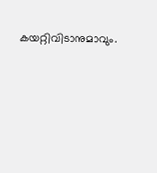കയറ്റിവിടാനുമാവും.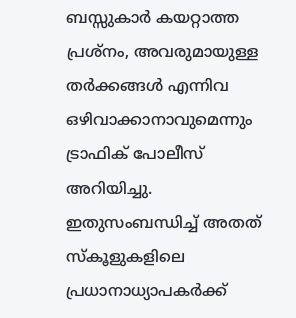ബസ്സുകാര്‍ കയറ്റാത്ത പ്രശ്‌നം, അവരുമായുള്ള തര്‍ക്കങ്ങള്‍ എന്നിവ ഒഴിവാക്കാനാവുമെന്നും ട്രാഫിക് പോലീസ് അറിയിച്ചു. ഇതുസംബന്ധിച്ച് അതത് സ്‌കൂളുകളിലെ പ്രധാനാധ്യാപകര്‍ക്ക്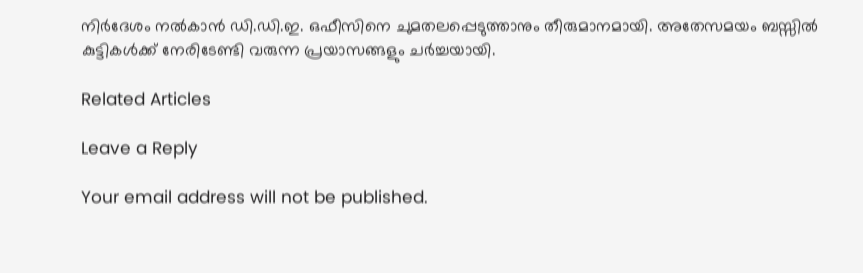നിര്‍ദേശം നല്‍കാന്‍ ഡി.ഡി.ഇ. ഒഫീസിനെ ചുമതലപ്പെടുത്താനും തീരുമാനമായി. അതേസമയം ബസ്സില്‍ കുട്ടികള്‍ക്ക് നേരിടേണ്ടി വരുന്ന പ്രയാസങ്ങളും ചര്‍ച്ചയായി.

Related Articles

Leave a Reply

Your email address will not be published.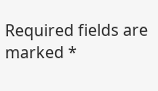Required fields are marked *